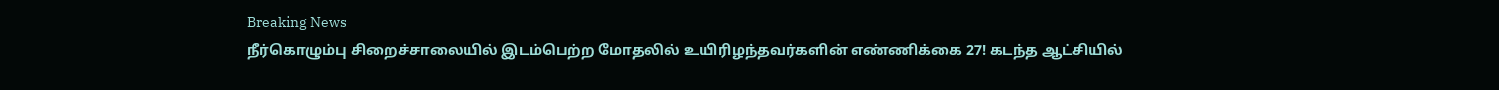Breaking News
நீர்கொழும்பு சிறைச்சாலையில் இடம்பெற்ற மோதலில் உயிரிழந்தவர்களின் எண்ணிக்கை 27! கடந்த ஆட்சியில்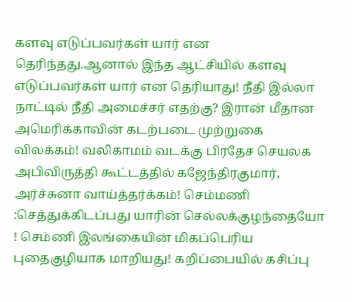களவு எடுப்பவர்கள் யார் என தெரிந்தது.ஆனால் இந்த ஆட்சியில் களவு எடுப்பவர்கள் யார் என தெரியாது! நீதி இல்லா நாட்டில் நீதி அமைச்சர் எதற்கு? இரான் மீதான அமெரிக்காவின் கடற்படை முற்றுகை விலக்கம்! வலிகாமம் வடக்கு பிரதேச செயலக அபிவிருத்தி கூட்டத்தில் கஜேந்திரகுமார், அர்ச்சுனா வாய்த்தர்க்கம்! செம்மணி :செத்துக்கிடப்பது யாரின் செல்லக்குழந்தையோ ! செம்ணி இலங்கையின் மிகப்பெரிய புதைகுழியாக மாறியது! கறிப்பையில் கசிப்பு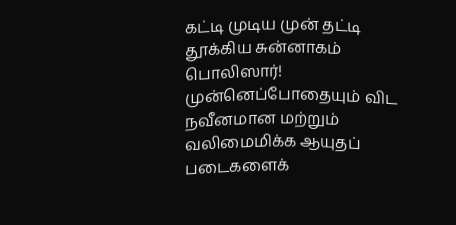கட்டி முடிய முன் தட்டி தூக்கிய சுன்னாகம் பொலிஸார்! முன்னெப்போதையும் விட நவீனமான மற்றும் வலிமைமிக்க ஆயுதப் படைகளைக்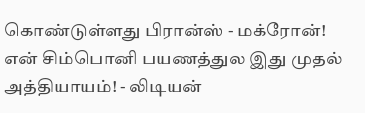கொண்டுள்ளது பிரான்ஸ் - மக்ரோன்! என் சிம்பொனி பயணத்துல இது முதல் அத்தியாயம்! - லிடியன்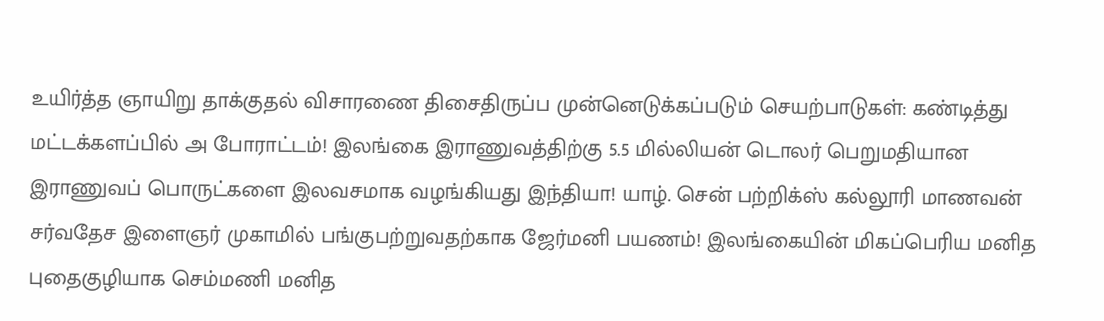உயிர்த்த ஞாயிறு தாக்குதல் விசாரணை திசைதிருப்ப முன்னெடுக்கப்படும் செயற்பாடுகள்: கண்டித்து மட்டக்களப்பில் அ போராட்டம்! இலங்கை இராணுவத்திற்கு 5.5 மில்லியன் டொலர் பெறுமதியான இராணுவப் பொருட்களை இலவசமாக வழங்கியது இந்தியா! யாழ். சென் பற்றிக்ஸ் கல்லூரி மாணவன் சர்வதேச இளைஞர் முகாமில் பங்குபற்றுவதற்காக ஜேர்மனி பயணம்! இலங்கையின் மிகப்பெரிய மனித புதைகுழியாக செம்மணி மனித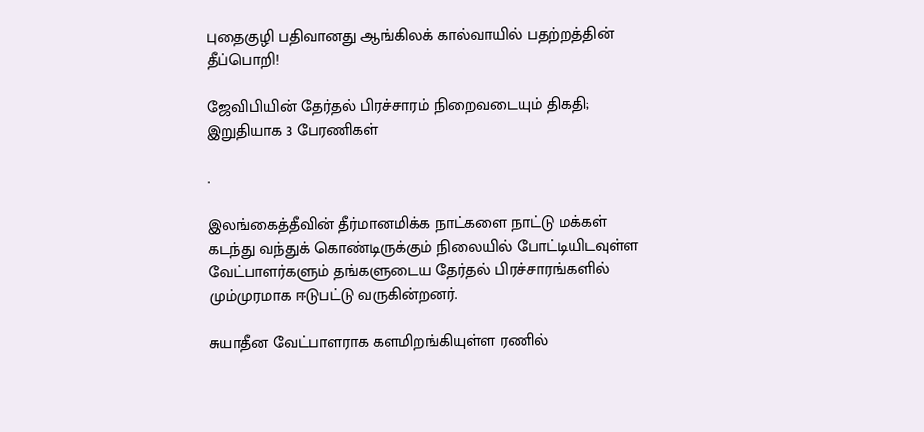புதைகுழி பதிவானது ஆங்கிலக் கால்வாயில் பதற்றத்தின் தீப்பொறி!

ஜேவிபியின் தேர்தல் பிரச்சாரம் நிறைவடையும் திகதி; இறுதியாக 3 பேரணிகள்

.

இலங்கைத்தீவின் தீர்மானமிக்க நாட்களை நாட்டு மக்கள் கடந்து வந்துக் கொண்டிருக்கும் நிலையில் போட்டியிடவுள்ள வேட்பாளர்களும் தங்களுடைய தேர்தல் பிரச்சாரங்களில் மும்முரமாக ஈடுபட்டு வருகின்றனர்.

சுயாதீன வேட்பாளராக களமிறங்கியுள்ள ரணில்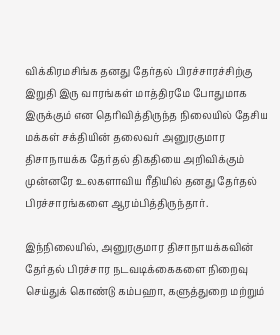விக்கிரமசிங்க தனது தேர்தல் பிரச்சாரச்சிற்கு இறுதி இரு வாரங்கள் மாத்திரமே போதுமாக இருக்கும் என தெரிவித்திருந்த நிலையில் தேசிய மக்கள் சக்தியின் தலைவர் அனுரகுமார திசாநாயக்க தேர்தல் திகதியை அறிவிக்கும் முன்னரே உலகளாவிய ரீதியில் தனது தேர்தல் பிரச்சாரங்களை ஆரம்பித்திருந்தார்.

இந்நிலையில், அனுரகுமார திசாநாயக்கவின் தேர்தல் பிரச்சார நடவடிக்கைகளை நிறைவு செய்துக் கொண்டு கம்பஹா, களுத்துறை மற்றும்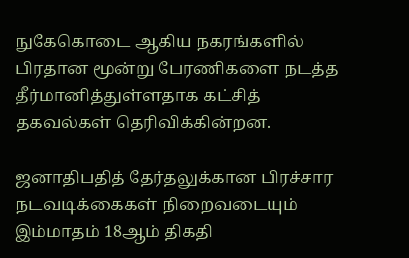நுகேகொடை ஆகிய நகரங்களில் பிரதான மூன்று பேரணிகளை நடத்த தீர்மானித்துள்ளதாக கட்சித் தகவல்கள் தெரிவிக்கின்றன.

ஜனாதிபதித் தேர்தலுக்கான பிரச்சார நடவடிக்கைகள் நிறைவடையும் இம்மாதம் 18ஆம் திகதி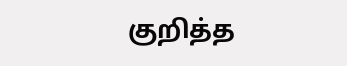குறித்த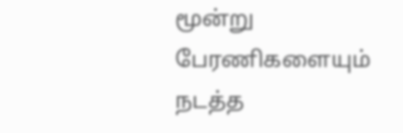மூன்று பேரணிகளையும் நடத்த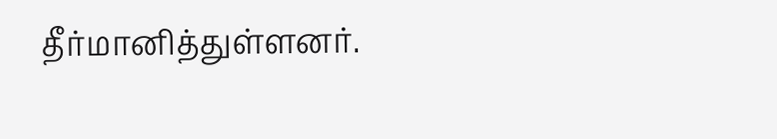தீர்மானித்துள்ளனர்.